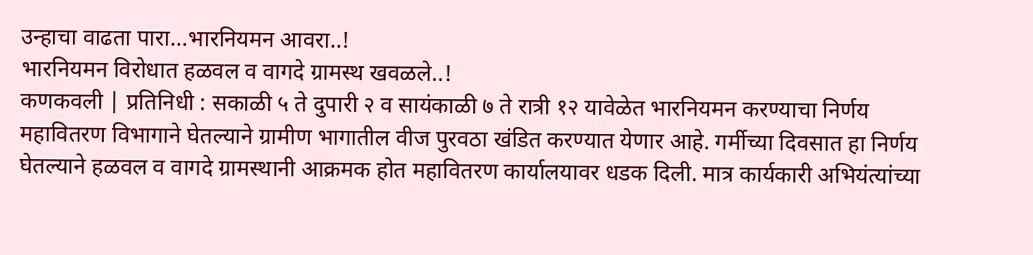उन्हाचा वाढता पारा…भारनियमन आवरा..!
भारनियमन विरोधात हळवल व वागदे ग्रामस्थ खवळले..!
कणकवली | प्रतिनिधी : सकाळी ५ ते दुपारी २ व सायंकाळी ७ ते रात्री १२ यावेळेत भारनियमन करण्याचा निर्णय महावितरण विभागाने घेतल्याने ग्रामीण भागातील वीज पुरवठा खंडित करण्यात येणार आहे. गर्मीच्या दिवसात हा निर्णय घेतल्याने हळवल व वागदे ग्रामस्थानी आक्रमक होत महावितरण कार्यालयावर धडक दिली. मात्र कार्यकारी अभियंत्यांच्या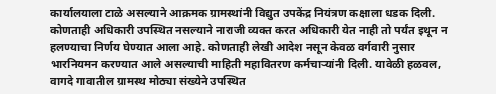कार्यालयाला टाळे असल्याने आक्रमक ग्रामस्थांनी विद्युत उपकेंद्र नियंत्रण कक्षाला धडक दिली. कोणताही अधिकारी उपस्थित नसल्याने नाराजी व्यक्त करत अधिकारी येत नाही तो पर्यंत इथून न हलण्याचा निर्णय घेण्यात आला आहे. कोणताही लेखी आदेश नसून केवळ वर्गवारी नुसार भारनियमन करण्यात आले असल्याची माहिती महावितरण कर्मचाऱ्यांनी दिली. यावेळी हळवल, वागदे गावातील ग्रामस्थ मोठ्या संख्येने उपस्थित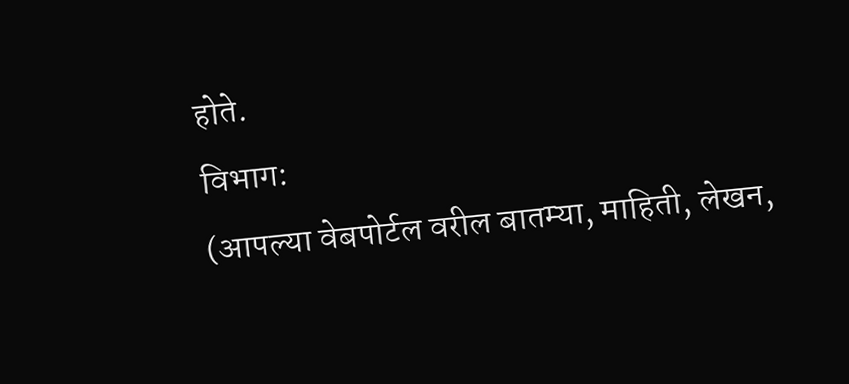होते.
विभाग:
(आपल्या वेबपोर्टल वरील बातम्या, माहिती, लेखन,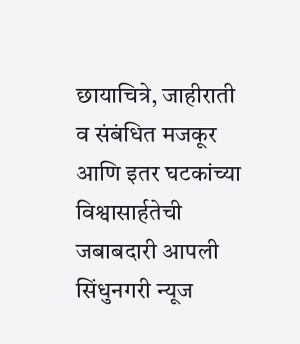छायाचित्रे, जाहीराती व संबंधित मजकूर आणि इतर घटकांच्या विश्वासार्हतेची जबाबदारी आपली सिंधुनगरी न्यूज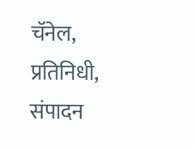चॅनेल, प्रतिनिधी, संपादन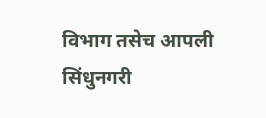विभाग तसेच आपली सिंधुनगरी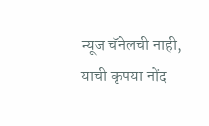न्यूज चॅनेलची नाही, याची कृपया नोंद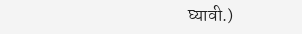घ्यावी.)